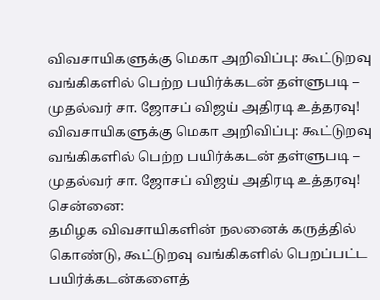விவசாயிகளுக்கு மெகா அறிவிப்பு: கூட்டுறவு வங்கிகளில் பெற்ற பயிர்க்கடன் தள்ளுபடி – முதல்வர் சா. ஜோசப் விஜய் அதிரடி உத்தரவு!
விவசாயிகளுக்கு மெகா அறிவிப்பு: கூட்டுறவு வங்கிகளில் பெற்ற பயிர்க்கடன் தள்ளுபடி – முதல்வர் சா. ஜோசப் விஜய் அதிரடி உத்தரவு!
சென்னை:
தமிழக விவசாயிகளின் நலனைக் கருத்தில் கொண்டு, கூட்டுறவு வங்கிகளில் பெறப்பட்ட பயிர்க்கடன்களைத்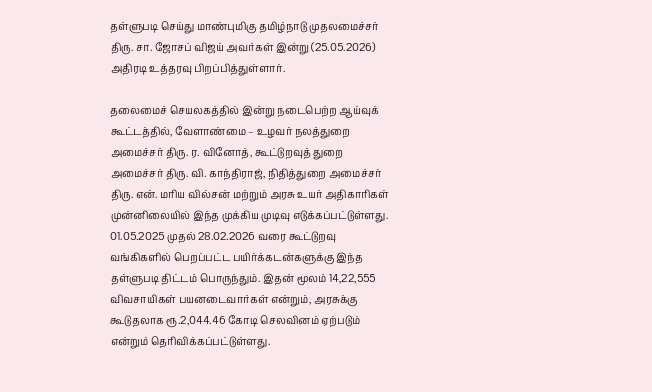தள்ளுபடி செய்து மாண்புமிகு தமிழ்நாடு முதலமைச்சர் திரு. சா. ஜோசப் விஜய் அவர்கள் இன்று (25.05.2026) அதிரடி உத்தரவு பிறப்பித்துள்ளார்.

தலைமைச் செயலகத்தில் இன்று நடைபெற்ற ஆய்வுக் கூட்டத்தில், வேளாண்மை – உழவர் நலத்துறை அமைச்சர் திரு. ர. வினோத், கூட்டுறவுத் துறை அமைச்சர் திரு. வி. காந்திராஜ், நிதித்துறை அமைச்சர் திரு. என். மரிய வில்சன் மற்றும் அரசு உயர் அதிகாரிகள் முன்னிலையில் இந்த முக்கிய முடிவு எடுக்கப்பட்டுள்ளது.
01.05.2025 முதல் 28.02.2026 வரை கூட்டுறவு வங்கிகளில் பெறப்பட்ட பயிர்க்கடன்களுக்கு இந்த தள்ளுபடி திட்டம் பொருந்தும். இதன் மூலம் 14,22,555 விவசாயிகள் பயனடைவார்கள் என்றும், அரசுக்கு கூடுதலாக ரூ.2,044.46 கோடி செலவினம் ஏற்படும் என்றும் தெரிவிக்கப்பட்டுள்ளது.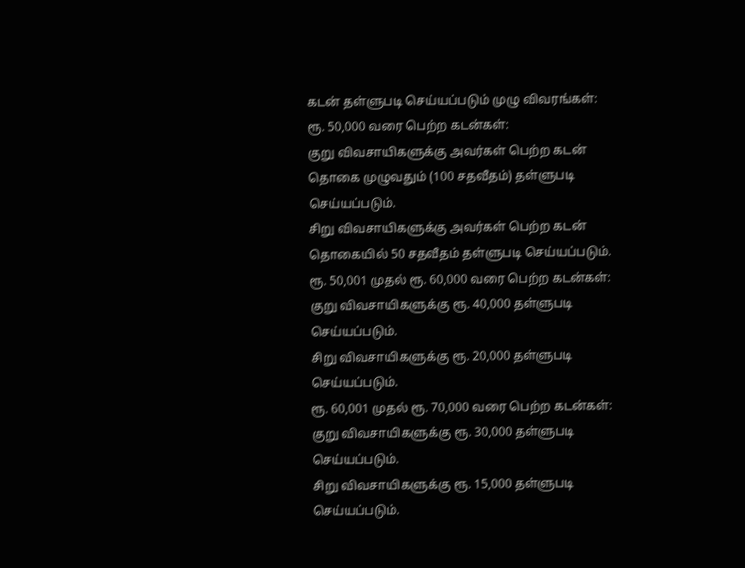கடன் தள்ளுபடி செய்யப்படும் முழு விவரங்கள்:
ரூ. 50,000 வரை பெற்ற கடன்கள்:
குறு விவசாயிகளுக்கு அவர்கள் பெற்ற கடன் தொகை முழுவதும் (100 சதவீதம்) தள்ளுபடி செய்யப்படும்.
சிறு விவசாயிகளுக்கு அவர்கள் பெற்ற கடன் தொகையில் 50 சதவீதம் தள்ளுபடி செய்யப்படும்.
ரூ. 50,001 முதல் ரூ. 60,000 வரை பெற்ற கடன்கள்:
குறு விவசாயிகளுக்கு ரூ. 40,000 தள்ளுபடி செய்யப்படும்.
சிறு விவசாயிகளுக்கு ரூ. 20,000 தள்ளுபடி செய்யப்படும்.
ரூ. 60,001 முதல் ரூ. 70,000 வரை பெற்ற கடன்கள்:
குறு விவசாயிகளுக்கு ரூ. 30,000 தள்ளுபடி செய்யப்படும்.
சிறு விவசாயிகளுக்கு ரூ. 15,000 தள்ளுபடி செய்யப்படும்.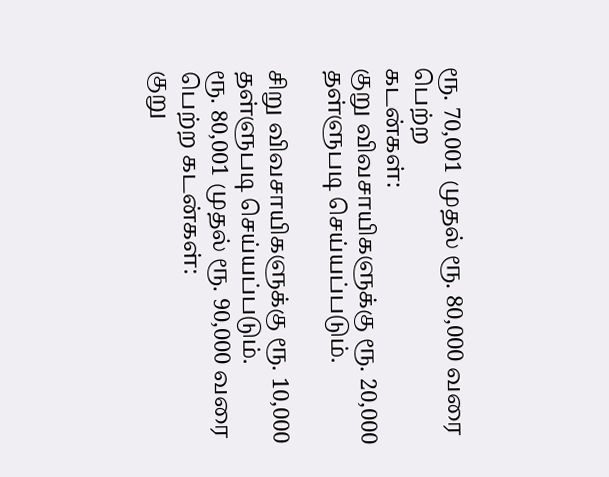ரூ. 70,001 முதல் ரூ. 80,000 வரை பெற்ற
கடன்கள்:
குறு விவசாயிகளுக்கு ரூ. 20,000 தள்ளுபடி செய்யப்படும்.

சிறு விவசாயிகளுக்கு ரூ. 10,000
தள்ளுபடி செய்யப்படும்.
ரூ. 80,001 முதல் ரூ. 90,000 வரை பெற்ற கடன்கள்:
குறு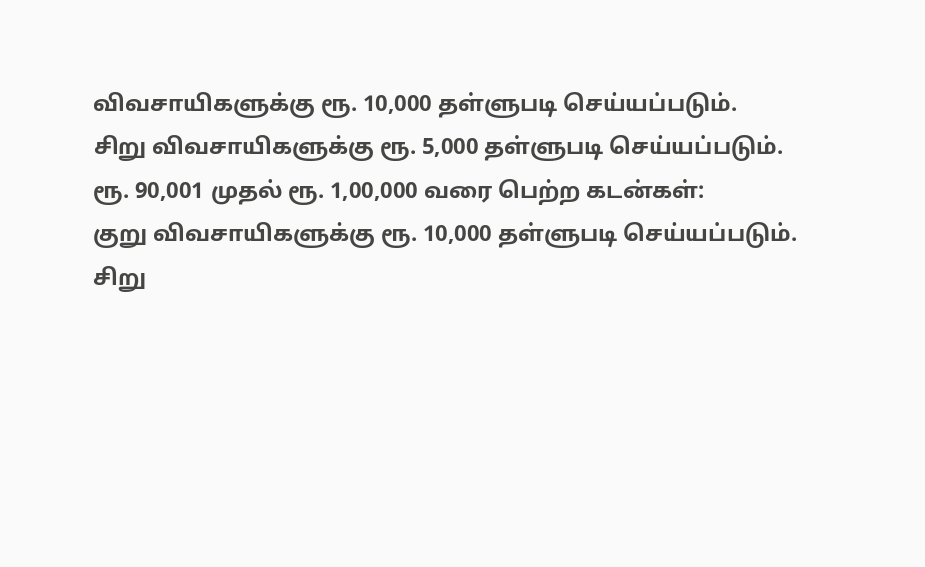விவசாயிகளுக்கு ரூ. 10,000 தள்ளுபடி செய்யப்படும்.
சிறு விவசாயிகளுக்கு ரூ. 5,000 தள்ளுபடி செய்யப்படும்.
ரூ. 90,001 முதல் ரூ. 1,00,000 வரை பெற்ற கடன்கள்:
குறு விவசாயிகளுக்கு ரூ. 10,000 தள்ளுபடி செய்யப்படும்.
சிறு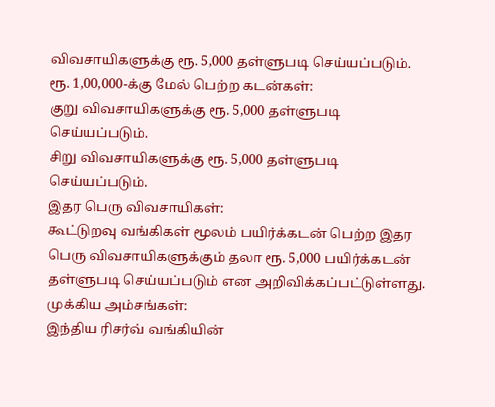விவசாயிகளுக்கு ரூ. 5,000 தள்ளுபடி செய்யப்படும்.
ரூ. 1,00,000-க்கு மேல் பெற்ற கடன்கள்:
குறு விவசாயிகளுக்கு ரூ. 5,000 தள்ளுபடி செய்யப்படும்.
சிறு விவசாயிகளுக்கு ரூ. 5,000 தள்ளுபடி செய்யப்படும்.
இதர பெரு விவசாயிகள்:
கூட்டுறவு வங்கிகள் மூலம் பயிர்க்கடன் பெற்ற இதர பெரு விவசாயிகளுக்கும் தலா ரூ. 5,000 பயிர்க்கடன் தள்ளுபடி செய்யப்படும் என அறிவிக்கப்பட்டுள்ளது.
முக்கிய அம்சங்கள்:
இந்திய ரிசர்வ் வங்கியின்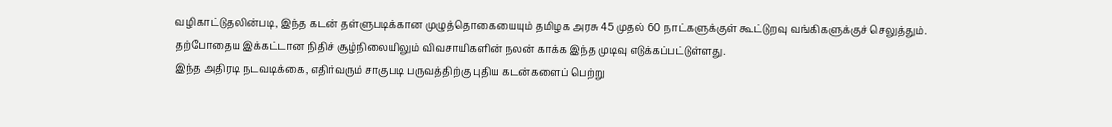வழிகாட்டுதலின்படி, இந்த கடன் தள்ளுபடிக்கான முழுத்தொகையையும் தமிழக அரசு 45 முதல் 60 நாட்களுக்குள் கூட்டுறவு வங்கிகளுக்குச் செலுத்தும்.
தற்போதைய இக்கட்டான நிதிச் சூழ்நிலையிலும் விவசாயிகளின் நலன் காக்க இந்த முடிவு எடுக்கப்பட்டுள்ளது.
இந்த அதிரடி நடவடிக்கை, எதிர்வரும் சாகுபடி பருவத்திற்கு புதிய கடன்களைப் பெற்று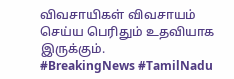விவசாயிகள் விவசாயம் செய்ய பெரிதும் உதவியாக இருக்கும்.
#BreakingNews #TamilNadu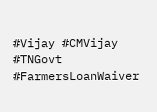#Vijay #CMVijay #TNGovt #FarmersLoanWaiver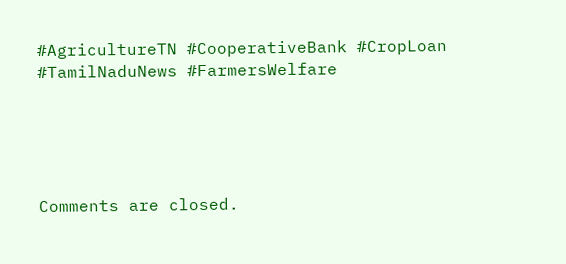#AgricultureTN #CooperativeBank #CropLoan #TamilNaduNews #FarmersWelfare





Comments are closed.